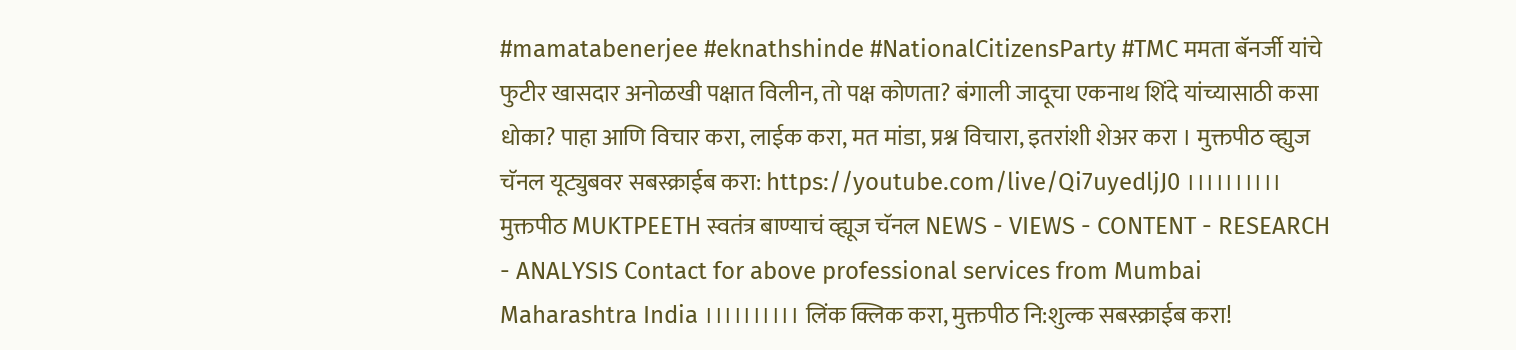#mamatabenerjee #eknathshinde #NationalCitizensParty #TMC ममता बॅनर्जी यांचे फुटीर खासदार अनोळखी पक्षात विलीन, तो पक्ष कोणता? बंगाली जादूचा एकनाथ शिंदे यांच्यासाठी कसा धोका? पाहा आणि विचार करा, लाईक करा, मत मांडा, प्रश्न विचारा, इतरांशी शेअर करा । मुक्तपीठ व्ह्युज चॅनल यूट्युबवर सबस्क्राईब करा: https://youtube.com/live/Qi7uyedljJ0 ।।।।।।।।।। मुक्तपीठ MUKTPEETH स्वतंत्र बाण्याचं व्ह्यूज चॅनल NEWS - VIEWS - CONTENT - RESEARCH - ANALYSIS Contact for above professional services from Mumbai Maharashtra India ।।।।।।।।।। लिंक क्लिक करा, मुक्तपीठ नि:शुल्क सबस्क्राईब करा!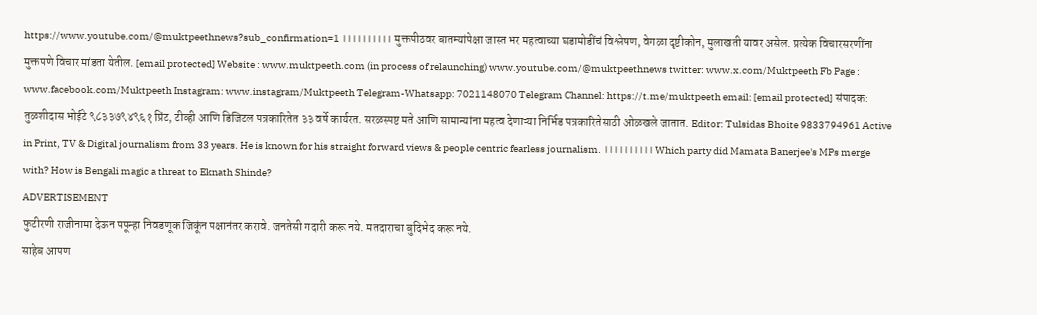https://www.youtube.com/@muktpeethnews?sub_confirmation=1 ।।।।।।।।।। मुक्तपीठवर बातम्यांपेक्षा जास्त भर महत्वाच्या घडामोडींचं विश्लेषण, वेगळा दृष्टीकोन, मुलाखती यावर असेल. प्रत्येक विचारसरणींना मुक्तपणे विचार मांडता येतील. [email protected] Website : www.muktpeeth.com (in process of relaunching) www.youtube.com/@muktpeethnews twitter: www.x.com/Muktpeeth Fb Page : www.facebook.com/Muktpeeth Instagram: www.instagram/Muktpeeth Telegram-Whatsapp: 7021148070 Telegram Channel: https://t.me/muktpeeth email: [email protected] संपादक: तुळशीदास भोईटे ९८३३७९४९६१ प्रिंट, टीव्ही आणि डिजिटल पत्रकारितेत ३३ वर्षे कार्यरत. सरळस्पष्ट मते आणि सामान्यांना महत्व देणाऱ्या निर्भिड पत्रकारितेसाठी ओळखले जातात. Editor: Tulsidas Bhoite 9833794961 Active in Print, TV & Digital journalism from 33 years. He is known for his straight forward views & people centric fearless journalism. ।।।।।।।।।। Which party did Mamata Banerjee's MPs merge with? How is Bengali magic a threat to Eknath Shinde?
ADVERTISEMENT
फुटीरणी राजीनामा देऊन पपून्हा निवडणूक जिकूंन पक्षानंतर करावे. जनतेसी गदारी करू नये. मतदाराचा बुदिभेद करू नये.
साहेब आपण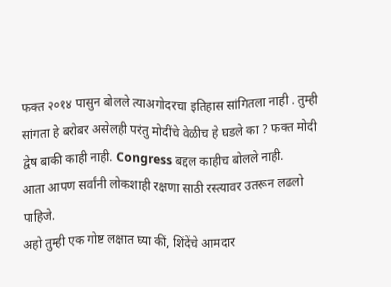फक्त २०१४ पासुन बोलले त्याअगोदरचा इतिहास सांगितला नाही . तुम्ही सांगता हे बरोबर असेलही परंतु मोदींचे वेळीच हे घडले का ? फक्त मोदी द्वेष बाकी काही नाही. Congress बद्दल काहीच बोलले नाही.
आता आपण सर्वांनी लोकशाही रक्षणा साठी रस्त्यावर उतरून लढलो पाहिजे.
अहो तुम्ही एक गोष्ट लक्षात घ्या कीं, शिंदेंचे आमदार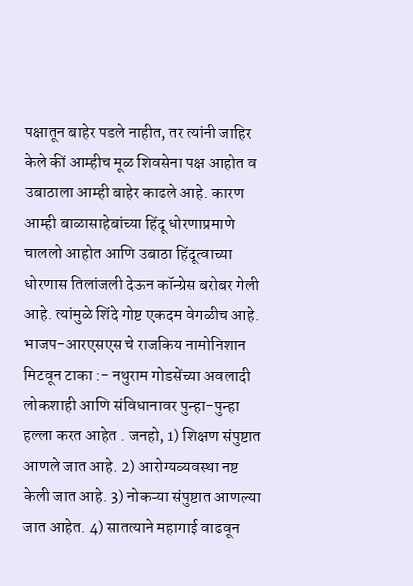पक्षातून बाहेर पडले नाहीत, तर त्यांनी जाहिर केले कीं आम्हीच मूळ शिवसेना पक्ष आहोत व उबाठाला आम्ही बाहेर काढले आहे. कारण आम्ही बाळासाहेबांच्या हिंदू धोरणाप्रमाणे चाललो आहोत आणि उबाठा हिंदूत्वाच्या धोरणास तिलांजली देऊन कॉन्ग्रेस बरोबर गेली आहे. त्यांमुळे शिंदे गोष्ट एकदम वेगळीच आहे.
भाजप-आरएसएस चे राजकिय नामोनिशान मिटवून टाका :- नथुराम गोडसेंच्या अवलादी लोकशाही आणि संविधानावर पुन्हा-पुन्हा हल्ला करत आहेत . जनहो, 1) शिक्षण संपुष्टात आणले जात आहे. 2) आरोग्यव्यवस्था नष्ट केली जात आहे. 3) नोकऱ्या संपुष्टात आणल्या जात आहेत. 4) सातत्याने महागाई वाढवून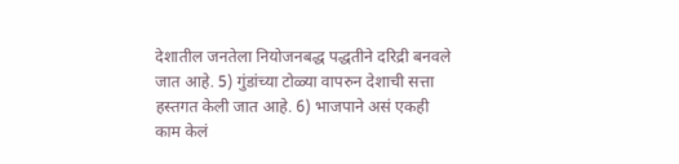देशातील जनतेला नियोजनबद्ध पद्धतीने दरिद्री बनवले जात आहे. 5) गुंडांच्या टोळ्या वापरुन देशाची सत्ता हस्तगत केली जात आहे. 6) भाजपाने असं एकही काम केलं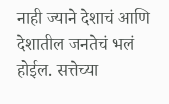नाही ज्याने देशाचं आणि देशातील जनतेचं भलं होईल. सत्तेच्या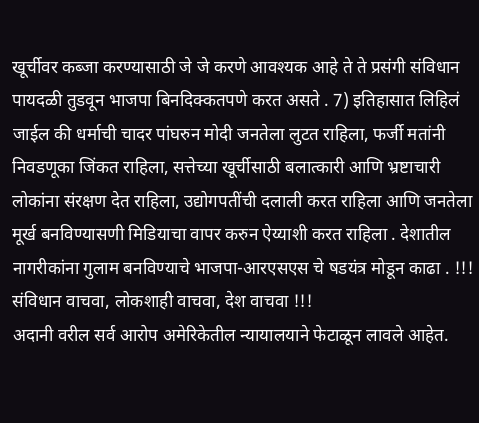खूर्चीवर कब्जा करण्यासाठी जे जे करणे आवश्यक आहे ते ते प्रसंगी संविधान पायदळी तुडवून भाजपा बिनदिक्कतपणे करत असते . 7) इतिहासात लिहिलं जाईल की धर्माची चादर पांघरुन मोदी जनतेला लुटत राहिला, फर्जी मतांनी निवडणूका जिंकत राहिला, सत्तेच्या खूर्चीसाठी बलात्कारी आणि भ्रष्टाचारी लोकांना संरक्षण देत राहिला, उद्योगपतींची दलाली करत राहिला आणि जनतेला मूर्ख बनविण्यासणी मिडियाचा वापर करुन ऐय्याशी करत राहिला . देशातील नागरीकांना गुलाम बनविण्याचे भाजपा-आरएसएस चे षडयंत्र मोडून काढा . !!! संविधान वाचवा, लोकशाही वाचवा, देश वाचवा !!!
अदानी वरील सर्व आरोप अमेरिकेतील न्यायालयाने फेटाळून लावले आहेत.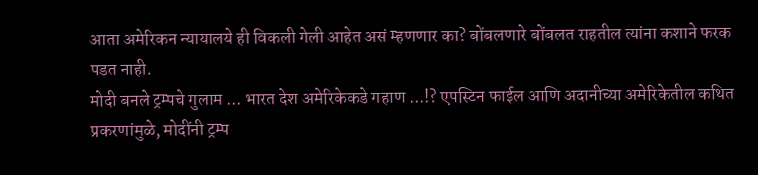आता अमेरिकन न्यायालये ही विकली गेली आहेत असं म्हणणार का? बोंबलणारे बोंबलत राहतील त्यांना कशाने फरक पडत नाही.
मोदी बनले ट्रम्पचे गुलाम ... भारत देश अमेरिकेकडे गहाण ...!? एपस्टिन फाईल आणि अदानीच्या अमेरिकेतील कथित प्रकरणांमुळे, मोदींनी ट्रम्प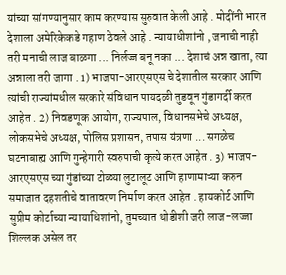यांच्या सांगण्यानुसार काम करण्यास सुरुवात केली आहे . मोदींनी भारत देशाला अमेरिकेकडे गहाण ठेवले आहे . न्यायाधीशांनो , जनाची नाही तरी मनाची लाज बाळगा ... निर्लज्ज बनू नका ... देशाचं अन्न खाता, त्या अन्नाला तरी जागा . 1) भाजपा-आरएसएस चे देशातील सरकार आणि त्यांची राज्यांमधील सरकारे संविधान पायदळी तुडवून गुंडागर्दी करत आहेत . 2) निवडणूक आयोग, राज्यपाल, विधानसभेचे अध्यक्ष, लोकसभेचे अध्यक्ष, पोलिस प्रशासन, तपास यंत्रणा ... सगळेच घटनाबाह्य आणि गुन्हेगारी स्वरुपाची कृत्ये करत आहेत . 3) भाजप-आरएसएस च्या गुंडांच्या टोळ्या लुटालूट आणि हाणामाऱ्या करुन समाजात दहशतीचे वातावरण निर्माण करत आहेत . हायकोर्ट आणि सुप्रीम कोर्टाच्या न्यायाधिशांनो, तुमच्यात थोडीशी जरी लाज-लज्जा शिल्लक असेल तर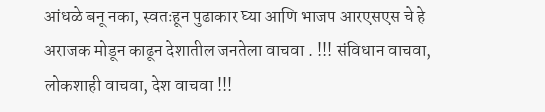आंधळे बनू नका, स्वतःहून पुढाकार घ्या आणि भाजप आरएसएस चे हे अराजक मोडून काढून देशातील जनतेला वाचवा . !!! संविधान वाचवा, लोकशाही वाचवा, देश वाचवा !!!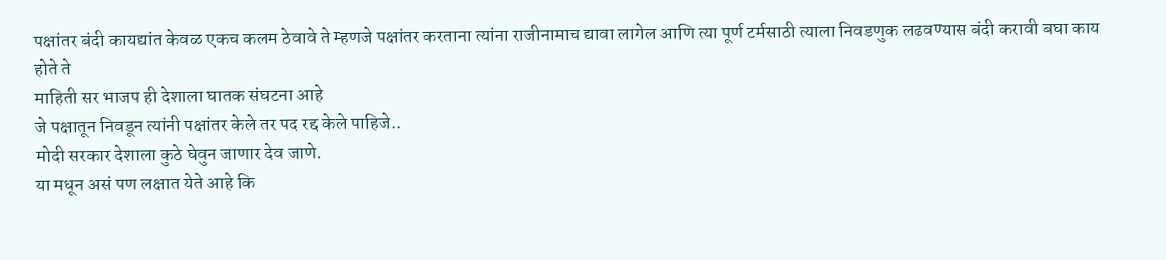पक्षांतर बंदी कायद्यांत केवळ एकच कलम ठेवावे ते म्हणजे पक्षांतर करताना त्यांना राजीनामाच द्यावा लागेल आणि त्या पूर्ण टर्मसाठी त्याला निवडणुक लढवण्यास बंदी करावी बघा काय होते ते
माहिती सर भाजप ही देशाला घातक संघटना आहे
जे पक्षातून निवडून त्यांनी पक्षांतर केले तर पद रद्द केले पाहिजे..
मोदी सरकार देशाला कुठे घेवुन जाणार देव जाणे.
या मधून असं पण लक्षात येते आहे कि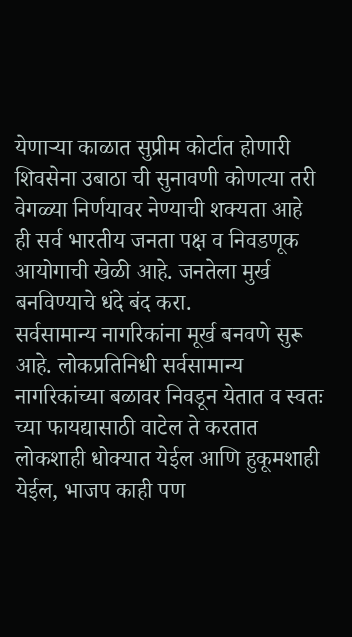येणाऱ्या काळात सुप्रीम कोर्टात होणारी शिवसेना उबाठा ची सुनावणी कोणत्या तरी वेगळ्या निर्णयावर नेण्याची शक्यता आहे
ही सर्व भारतीय जनता पक्ष व निवडणूक आयोगाची खेळी आहे. जनतेला मुर्ख बनविण्याचे धंदे बंद करा.
सर्वसामान्य नागरिकांना मूर्ख बनवणे सुरू आहे. लोकप्रतिनिधी सर्वसामान्य नागरिकांच्या बळावर निवडून येतात व स्वतः च्या फायद्यासाठी वाटेल ते करतात
लोकशाही धोक्यात येईल आणि हुकूमशाही येईल, भाजप काही पण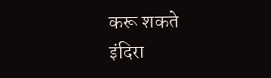करू शकते
इंदिरा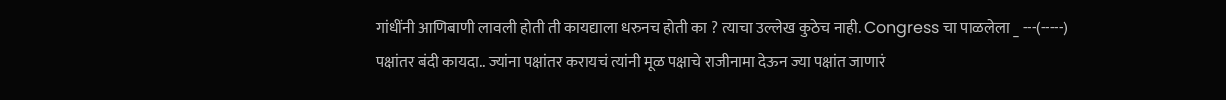गांधींनी आणिबाणी लावली होती ती कायद्याला धरुनच होती का ? त्याचा उल्लेख कुठेच नाही. Congress चा पाळलेला _ ---(-----)
पक्षांतर बंदी कायदा.. ज्यांना पक्षांतर करायचं त्यांनी मूळ पक्षाचे राजीनामा देऊन ज्या पक्षांत जाणारं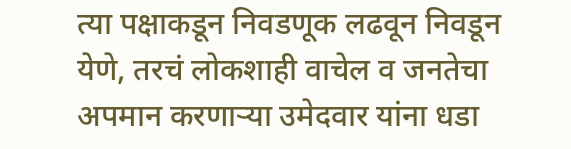त्या पक्षाकडून निवडणूक लढवून निवडून येणे, तरचं लोकशाही वाचेल व जनतेचा अपमान करणाऱ्या उमेदवार यांना धडा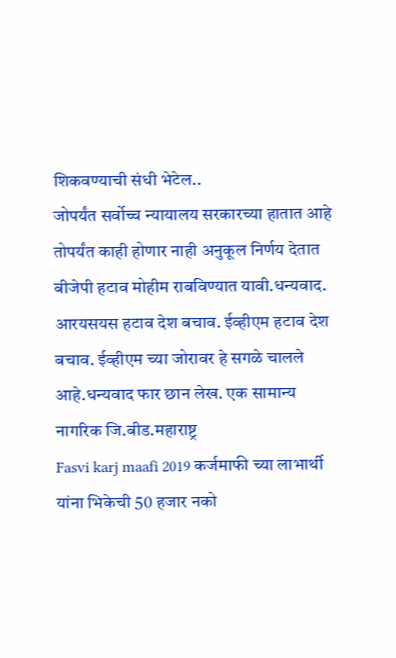शिकवण्याची संधी भेटेल..
जोपर्यंत सर्वोच्च न्यायालय सरकारच्या हातात आहे तोपर्यंत काही होणार नाही अनुकूल निर्णय देतात
बीजेपी हटाव मोहीम राबविण्यात यावी.धन्यवाद. आरयसयस हटाव देश बचाव. ईव्हीएम हटाव देश बचाव. ईव्हीएम च्या जोरावर हे सगळे चालले आहे.धन्यवाद फार छान लेख. एक सामान्य नागरिक जि.बीड.महाराष्ट्र
Fasvi karj maafi 2019 कर्जमाफी च्या लाभार्थी यांना भिकेची 50 हजार नको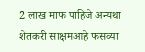2 लाख माफ पाहिजे अन्यथा शेतकरी साक्षमआहे फसव्या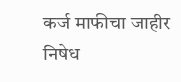कर्ज माफीचा जाहीर निषेध